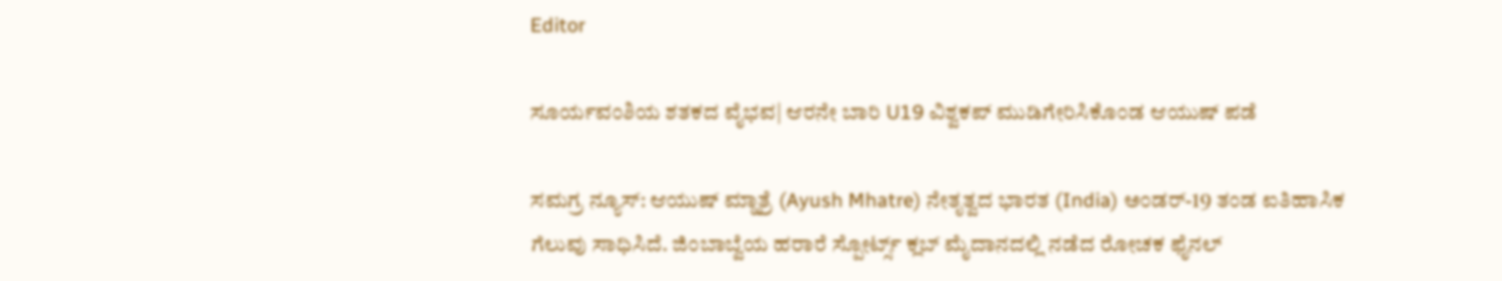Editor

ಸೂರ್ಯವಂಶಿಯ ಶತಕದ ವೈಭವ| ಆರನೇ ಬಾರಿ U19 ವಿಶ್ವಕಪ್ ಮುಡಿಗೇರಿಸಿಕೊಂಡ ಆಯುಷ್ ಪಡೆ

ಸಮಗ್ರ ನ್ಯೂಸ್: ಆಯುಷ್ ಮ್ಹಾತ್ರೆ (Ayush Mhatre) ನೇತೃತ್ವದ ಭಾರತ (India) ಅಂಡರ್-19 ತಂಡ ಐತಿಹಾಸಿಕ ಗೆಲುವು ಸಾಧಿಸಿದೆ. ಜಿಂಬಾಬ್ವೆಯ ಹರಾರೆ ಸ್ಪೋರ್ಟ್ಸ್ ಕ್ಲಬ್ ಮೈದಾನದಲ್ಲಿ ನಡೆದ ರೋಚಕ ಫೈನಲ್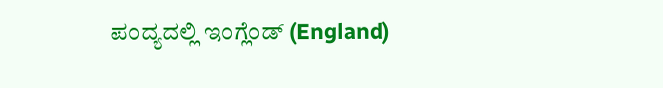ಪಂದ್ಯದಲ್ಲಿ ಇಂಗ್ಲೆಂಡ್ (England)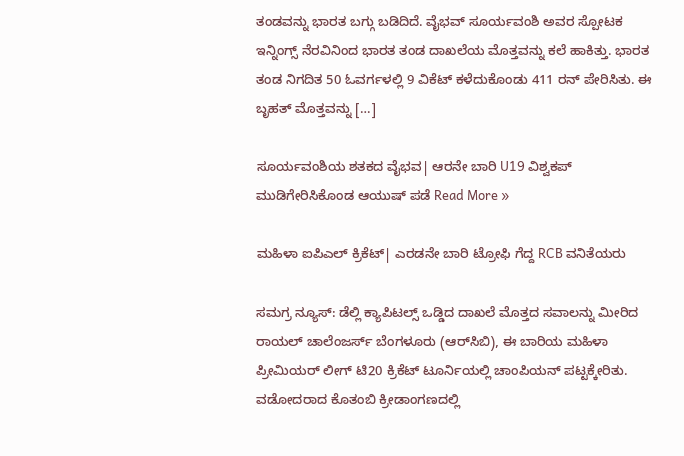ತಂಡವನ್ನು ಭಾರತ ಬಗ್ಗು ಬಡಿದಿದೆ. ವೈಭವ್ ಸೂರ್ಯವಂಶಿ ಅವರ ಸ್ಪೋಟಕ ಇನ್ನಿಂಗ್ಸ್ ನೆರವಿನಿಂದ ಭಾರತ ತಂಡ ದಾಖಲೆಯ ಮೊತ್ತವನ್ನು ಕಲೆ ಹಾಕಿತ್ತು. ಭಾರತ ತಂಡ ನಿಗದಿತ 50 ಓವರ್ಗಳಲ್ಲಿ 9 ವಿಕೆಟ್ ಕಳೆದುಕೊಂಡು 411 ರನ್ ಪೇರಿಸಿತು. ಈ ಬೃಹತ್ ಮೊತ್ತವನ್ನು […]

ಸೂರ್ಯವಂಶಿಯ ಶತಕದ ವೈಭವ| ಆರನೇ ಬಾರಿ U19 ವಿಶ್ವಕಪ್ ಮುಡಿಗೇರಿಸಿಕೊಂಡ ಆಯುಷ್ ಪಡೆ Read More »

ಮಹಿಳಾ ಐಪಿಎಲ್ ಕ್ರಿಕೆಟ್| ಎರಡನೇ ಬಾರಿ ಟ್ರೋಫಿ ಗೆದ್ದ RCB ವನಿತೆಯರು

ಸಮಗ್ರ ನ್ಯೂಸ್: ಡೆಲ್ಲಿ ಕ್ಯಾಪಿಟಲ್ಸ್‌ ಒಡ್ಡಿದ ದಾಖಲೆ ಮೊತ್ತದ ಸವಾಲನ್ನು ಮೀರಿದ ರಾಯಲ್‌ ಚಾಲೆಂಜರ್ಸ್‌ ಬೆಂಗಳೂರು (ಆರ್‌ಸಿಬಿ), ಈ ಬಾರಿಯ ಮಹಿಳಾ ಪ್ರೀಮಿಯರ್‌ ಲೀಗ್‌ ಟಿ20 ಕ್ರಿಕೆಟ್‌ ಟೂರ್ನಿಯಲ್ಲಿ ಚಾಂಪಿಯನ್‌ ಪಟ್ಟಕ್ಕೇರಿತು. ವಡೋದರಾದ ಕೊತಂಬಿ ಕ್ರೀಡಾಂಗಣದಲ್ಲಿ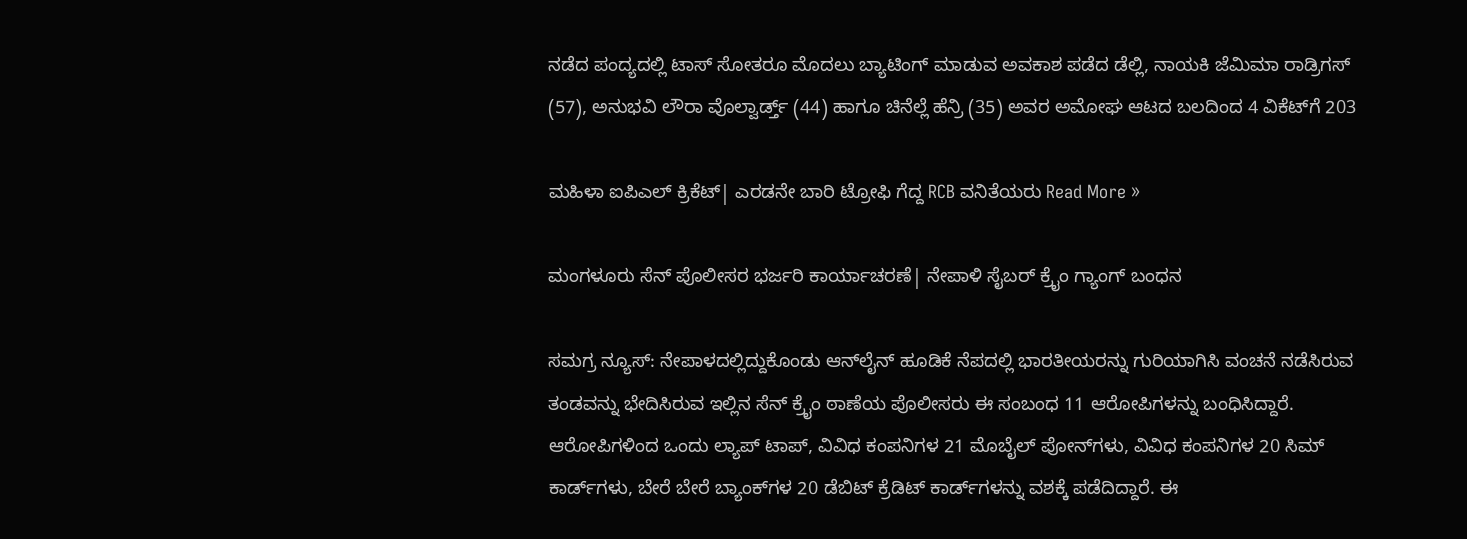ನಡೆದ ಪಂದ್ಯದಲ್ಲಿ ಟಾಸ್‌ ಸೋತರೂ ಮೊದಲು ಬ್ಯಾಟಿಂಗ್‌ ಮಾಡುವ ಅವಕಾಶ ಪಡೆದ ಡೆಲ್ಲಿ, ನಾಯಕಿ ಜೆಮಿಮಾ ರಾಡ್ರಿಗಸ್‌ (57), ಅನುಭವಿ ಲೌರಾ ವೊಲ್ವಾರ್ಡ್ತ್ (44) ಹಾಗೂ ಚಿನೆಲ್ಲೆ ಹೆನ್ರಿ (35) ಅವರ ಅಮೋಘ ಆಟದ ಬಲದಿಂದ 4 ವಿಕೆಟ್‌ಗೆ 203

ಮಹಿಳಾ ಐಪಿಎಲ್ ಕ್ರಿಕೆಟ್| ಎರಡನೇ ಬಾರಿ ಟ್ರೋಫಿ ಗೆದ್ದ RCB ವನಿತೆಯರು Read More »

ಮಂಗಳೂರು‌ ಸೆನ್ ಪೊಲೀಸರ ಭರ್ಜರಿ ಕಾರ್ಯಾಚರಣೆ| ನೇಪಾಳಿ ಸೈಬರ್ ಕ್ರೈಂ ಗ್ಯಾಂಗ್ ಬಂಧನ

ಸಮಗ್ರ ನ್ಯೂಸ್: ನೇಪಾಳದಲ್ಲಿದ್ದುಕೊಂಡು ಆನ್‌ಲೈನ್‌ ಹೂಡಿಕೆ ನೆಪದಲ್ಲಿ ಭಾರತೀಯರನ್ನು ಗುರಿಯಾಗಿಸಿ ವಂಚನೆ ನಡೆಸಿರುವ ತಂಡವನ್ನು ಭೇದಿಸಿರುವ ಇಲ್ಲಿನ ಸೆನ್‌ ಕ್ರೈಂ ಠಾಣೆಯ ಪೊಲೀಸರು ಈ ಸಂಬಂಧ 11 ಆರೋಪಿಗಳನ್ನು ಬಂಧಿಸಿದ್ದಾರೆ. ಆರೋಪಿಗಳಿಂದ ಒಂದು ಲ್ಯಾಪ್ ಟಾಪ್, ವಿವಿಧ ಕಂಪನಿಗಳ 21 ಮೊಬೈಲ್ ಪೋನ್‌ಗಳು, ವಿವಿಧ ಕಂಪನಿಗಳ 20 ಸಿಮ್ ಕಾರ್ಡ್‌ಗಳು, ಬೇರೆ ಬೇರೆ ಬ್ಯಾಂಕ್‌ಗಳ 20 ಡೆಬಿಟ್ ಕ್ರೆಡಿಟ್ ಕಾರ್ಡ್‌ಗಳನ್ನು ವಶಕ್ಕೆ ಪಡೆದಿದ್ದಾರೆ. ಈ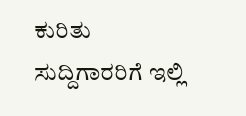ಕುರಿತು ಸುದ್ದಿಗಾರರಿಗೆ ಇಲ್ಲಿ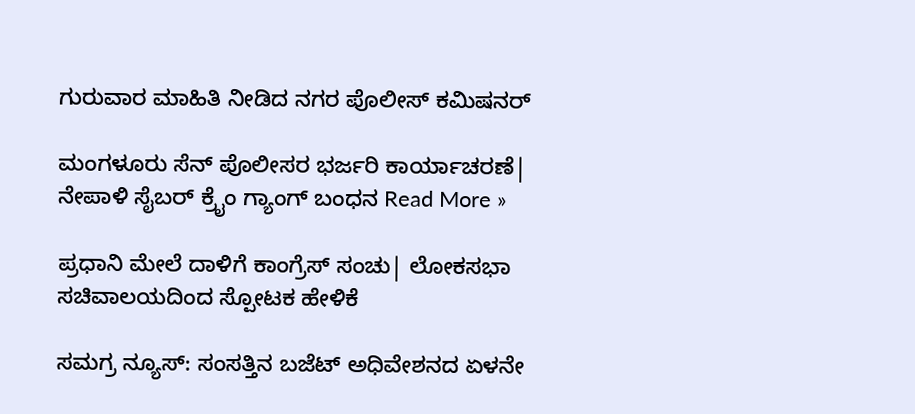ಗುರುವಾರ ಮಾಹಿತಿ ನೀಡಿದ ನಗರ ಪೊಲೀಸ್ ಕಮಿಷನರ್‌

ಮಂಗಳೂರು‌ ಸೆನ್ ಪೊಲೀಸರ ಭರ್ಜರಿ ಕಾರ್ಯಾಚರಣೆ| ನೇಪಾಳಿ ಸೈಬರ್ ಕ್ರೈಂ ಗ್ಯಾಂಗ್ ಬಂಧನ Read More »

ಪ್ರಧಾನಿ ಮೇಲೆ ದಾಳಿಗೆ ಕಾಂಗ್ರೆಸ್ ಸಂಚು| ಲೋಕಸಭಾ ಸಚಿವಾಲಯದಿಂದ ಸ್ಪೋಟಕ ಹೇಳಿಕೆ

ಸಮಗ್ರ ನ್ಯೂಸ್: ಸಂಸತ್ತಿನ ಬಜೆಟ್ ಅಧಿವೇಶನದ ಏಳನೇ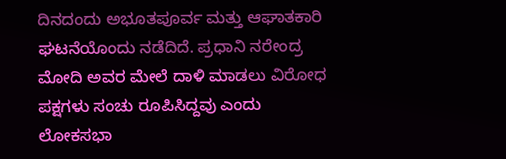ದಿನದಂದು ಅಭೂತಪೂರ್ವ ಮತ್ತು ಆಘಾತಕಾರಿ ಘಟನೆಯೊಂದು ನಡೆದಿದೆ. ಪ್ರಧಾನಿ ನರೇಂದ್ರ ಮೋದಿ ಅವರ ಮೇಲೆ ದಾಳಿ ಮಾಡಲು ವಿರೋಧ ಪಕ್ಷಗಳು ಸಂಚು ರೂಪಿಸಿದ್ದವು ಎಂದು ಲೋಕಸಭಾ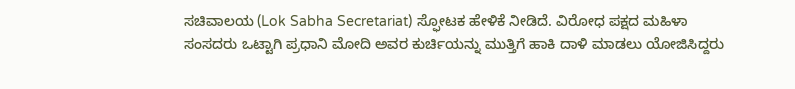ಸಚಿವಾಲಯ (Lok Sabha Secretariat) ಸ್ಫೋಟಕ ಹೇಳಿಕೆ ನೀಡಿದೆ. ವಿರೋಧ ಪಕ್ಷದ ಮಹಿಳಾ ಸಂಸದರು ಒಟ್ಟಾಗಿ ಪ್ರಧಾನಿ ಮೋದಿ ಅವರ ಕುರ್ಚಿಯನ್ನು ಮುತ್ತಿಗೆ ಹಾಕಿ ದಾಳಿ ಮಾಡಲು ಯೋಜಿಸಿದ್ದರು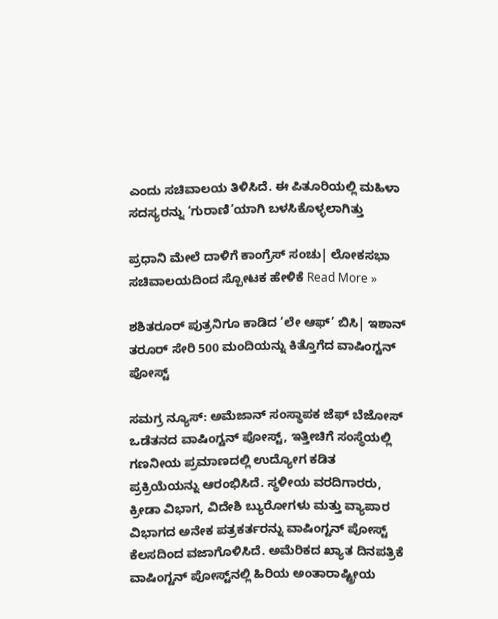ಎಂದು ಸಚಿವಾಲಯ ತಿಳಿಸಿದೆ. ಈ ಪಿತೂರಿಯಲ್ಲಿ ಮಹಿಳಾ ಸದಸ್ಯರನ್ನು ‘ಗುರಾಣಿ’ಯಾಗಿ ಬಳಸಿಕೊಳ್ಳಲಾಗಿತ್ತು

ಪ್ರಧಾನಿ ಮೇಲೆ ದಾಳಿಗೆ ಕಾಂಗ್ರೆಸ್ ಸಂಚು| ಲೋಕಸಭಾ ಸಚಿವಾಲಯದಿಂದ ಸ್ಪೋಟಕ ಹೇಳಿಕೆ Read More »

ಶಶಿತರೂರ್ ಪುತ್ರನಿಗೂ ಕಾಡಿದ ‘ಲೇ ಆಫ್’ ಬಿಸಿ| ಇಶಾನ್ ತರೂರ್ ಸೇರಿ 500 ಮಂದಿಯನ್ನು ಕಿತ್ತೊಗೆದ ವಾಷಿಂಗ್ಟನ್‌ ಪೋಸ್ಟ್‌

ಸಮಗ್ರ ನ್ಯೂಸ್: ಅಮೆಜಾನ್‌ ಸಂಸ್ಥಾಪಕ ಜೆಫ್‌ ಬೆಜೋಸ್‌ ಒಡೆತನದ ವಾಷಿಂಗ್ಟನ್‌ ಪೋಸ್ಟ್‌, ಇತ್ತೀಚಿಗೆ ಸಂಸ್ಥೆಯಲ್ಲಿ ಗಣನೀಯ ಪ್ರಮಾಣದಲ್ಲಿ ಉದ್ಯೋಗ ಕಡಿತ ಪ್ರಕ್ರಿಯೆಯನ್ನು ಆರಂಭಿಸಿದೆ. ಸ್ಥಳೀಯ ವರದಿಗಾರರು, ಕ್ರೀಡಾ ವಿಭಾಗ, ವಿದೇಶಿ ಬ್ಯುರೋಗಳು ಮತ್ತು ವ್ಯಾಪಾರ ವಿಭಾಗದ ಅನೇಕ ಪತ್ರಕರ್ತರನ್ನು ವಾಷಿಂಗ್ಟನ್ ಪೋಸ್ಟ್‌ ಕೆಲಸದಿಂದ ವಜಾಗೊಳಿಸಿದೆ. ಅಮೆರಿಕದ ಖ್ಯಾತ ದಿನಪತ್ರಿಕೆ ವಾಷಿಂಗ್ಟನ್ ಪೋಸ್ಟ್‌ನಲ್ಲಿ ಹಿರಿಯ ಅಂತಾರಾಷ್ಟ್ರೀಯ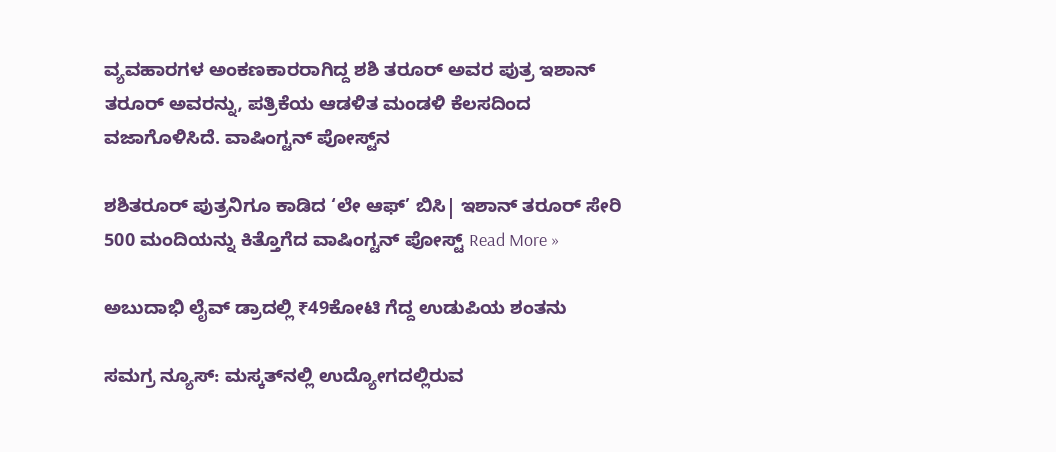ವ್ಯವಹಾರಗಳ ಅಂಕಣಕಾರರಾಗಿದ್ದ ಶಶಿ ತರೂರ್‌ ಅವರ ಪುತ್ರ ಇಶಾನ್‌ ತರೂರ್‌ ಅವರನ್ನು, ಪತ್ರಿಕೆಯ ಆಡಳಿತ ಮಂಡಳಿ ಕೆಲಸದಿಂದ ವಜಾಗೊಳಿಸಿದೆ. ವಾಷಿಂಗ್ಟನ್‌ ಪೋಸ್ಟ್‌ನ

ಶಶಿತರೂರ್ ಪುತ್ರನಿಗೂ ಕಾಡಿದ ‘ಲೇ ಆಫ್’ ಬಿಸಿ| ಇಶಾನ್ ತರೂರ್ ಸೇರಿ 500 ಮಂದಿಯನ್ನು ಕಿತ್ತೊಗೆದ ವಾಷಿಂಗ್ಟನ್‌ ಪೋಸ್ಟ್‌ Read More »

ಅಬುದಾಭಿ ಲೈವ್ ಡ್ರಾದಲ್ಲಿ ₹49ಕೋಟಿ ಗೆದ್ದ ಉಡುಪಿಯ ಶಂತನು

ಸಮಗ್ರ ನ್ಯೂಸ್: ಮಸ್ಕತ್‌ನಲ್ಲಿ ಉದ್ಯೋಗದಲ್ಲಿರುವ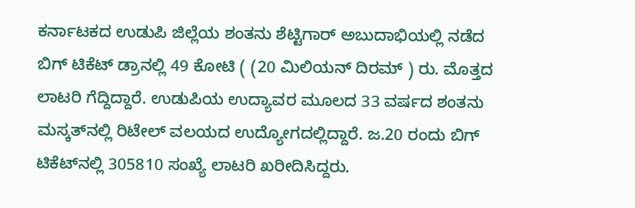ಕರ್ನಾಟಕದ ಉಡುಪಿ ಜಿಲ್ಲೆಯ ಶಂತನು ಶೆಟ್ಟಿಗಾರ್‌ ಅಬುದಾಭಿಯಲ್ಲಿ ನಡೆದ ಬಿಗ್‌ ಟಿಕೆಟ್ ಡ್ರಾನಲ್ಲಿ 49 ಕೋಟಿ ( (20 ಮಿಲಿಯನ್‌ ದಿರಮ್‌ ) ರು. ಮೊತ್ತದ ಲಾಟರಿ ಗೆದ್ದಿದ್ದಾರೆ. ಉಡುಪಿಯ ಉದ್ಯಾವರ ಮೂಲದ 33 ವರ್ಷದ ಶಂತನು ಮಸ್ಕತ್‌ನಲ್ಲಿ ರಿಟೇಲ್‌ ವಲಯದ ಉದ್ಯೋಗದಲ್ಲಿದ್ದಾರೆ. ಜ.20 ರಂದು ಬಿಗ್‌ ಟಿಕೆಟ್‌ನಲ್ಲಿ 305810 ಸಂಖ್ಯೆ ಲಾಟರಿ ಖರೀದಿಸಿದ್ದರು.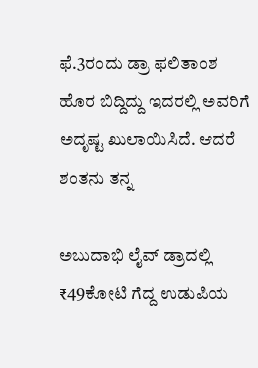ಫೆ.3ರಂದು ಡ್ರಾ ಫಲಿತಾಂಶ ಹೊರ ಬಿದ್ದಿದ್ದು ಇದರಲ್ಲಿ ಅವರಿಗೆ ಅದೃಷ್ಟ ಖುಲಾಯಿಸಿದೆ. ಆದರೆ ಶಂತನು ತನ್ನ

ಅಬುದಾಭಿ ಲೈವ್ ಡ್ರಾದಲ್ಲಿ ₹49ಕೋಟಿ ಗೆದ್ದ ಉಡುಪಿಯ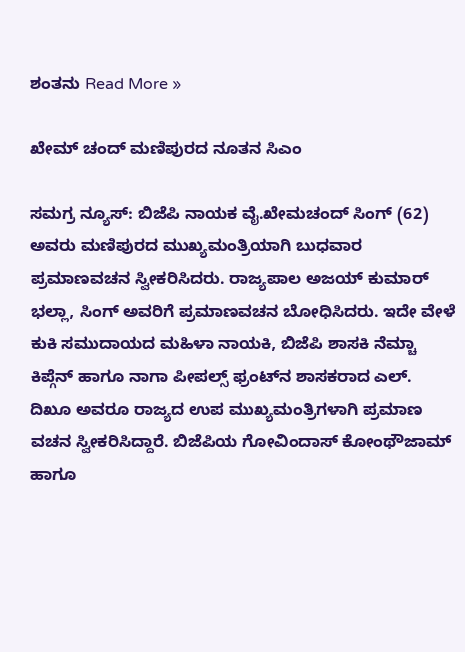ಶಂತನು Read More »

ಖೇಮ್ ಚಂದ್ ಮಣಿಪುರದ ನೂತನ ಸಿಎಂ

ಸಮಗ್ರ ನ್ಯೂಸ್: ಬಿಜೆಪಿ ನಾಯಕ ವೈ.ಖೇಮಚಂದ್ ಸಿಂಗ್ (62) ಅವರು ಮಣಿಪುರದ ಮುಖ್ಯಮಂತ್ರಿಯಾಗಿ ಬುಧವಾರ ಪ್ರಮಾಣವಚನ ಸ್ವೀಕರಿಸಿದರು. ರಾಜ್ಯಪಾಲ ಅಜಯ್‌ ಕುಮಾರ್‌ ಭಲ್ಲಾ, ಸಿಂಗ್‌ ಅವರಿಗೆ ಪ್ರಮಾಣವಚನ ಬೋಧಿಸಿದರು. ಇದೇ ವೇಳೆ ಕುಕಿ ಸಮುದಾಯದ ಮಹಿಳಾ ನಾಯಕಿ, ಬಿಜೆಪಿ ಶಾಸಕಿ ನೆಮ್ಚಾ ಕಿಪ್ಗೆನ್ ಹಾಗೂ ನಾಗಾ ಪೀಪಲ್ಸ್ ಫ್ರಂಟ್‌ನ ಶಾಸಕರಾದ ಎಲ್‌. ದಿಖೂ ಅವರೂ ರಾಜ್ಯದ ಉಪ ಮುಖ್ಯಮಂತ್ರಿಗಳಾಗಿ ಪ್ರಮಾಣ ವಚನ ಸ್ವೀಕರಿಸಿದ್ದಾರೆ. ಬಿಜೆಪಿಯ ಗೋವಿಂದಾಸ್‌ ಕೋಂಥೌಜಾಮ್ ಹಾಗೂ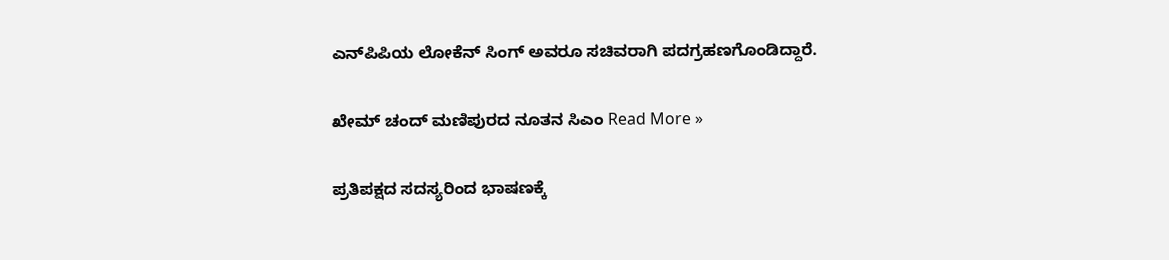ಎನ್‌ಪಿಪಿಯ ಲೋಕೆನ್ ಸಿಂಗ್‌ ಅವರೂ ಸಚಿವರಾಗಿ ಪದಗ್ರಹಣಗೊಂಡಿದ್ದಾರೆ.

ಖೇಮ್ ಚಂದ್ ಮಣಿಪುರದ ನೂತನ ಸಿಎಂ Read More »

ಪ್ರತಿಪಕ್ಷದ ಸದಸ್ಯರಿಂದ ಭಾಷಣಕ್ಕೆ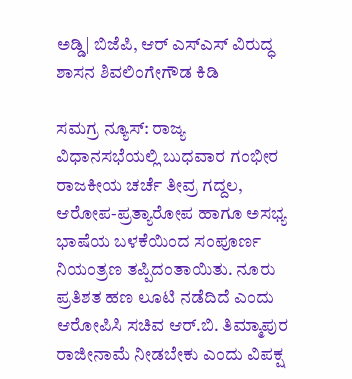ಅಡ್ಡಿ| ಬಿಜೆಪಿ, ಆರ್ ಎಸ್ಎಸ್ ವಿರುದ್ಧ ಶಾಸನ ಶಿವಲಿಂಗೇಗೌಡ ಕಿಡಿ

ಸಮಗ್ರ ನ್ಯೂಸ್: ರಾಜ್ಯ ವಿಧಾನಸಭೆಯಲ್ಲಿ ಬುಧವಾರ ಗಂಭೀರ ರಾಜಕೀಯ ಚರ್ಚೆ ತೀವ್ರ ಗದ್ದಲ, ಆರೋಪ-ಪ್ರತ್ಯಾರೋಪ ಹಾಗೂ ಅಸಭ್ಯ ಭಾಷೆಯ ಬಳಕೆಯಿಂದ ಸಂಪೂರ್ಣ ನಿಯಂತ್ರಣ ತಪ್ಪಿದಂತಾಯಿತು. ನೂರು ಪ್ರತಿಶತ ಹಣ ಲೂಟಿ ನಡೆದಿದೆ ಎಂದು ಆರೋಪಿಸಿ ಸಚಿವ ಆರ್.ಬಿ. ತಿಮ್ಮಾಪುರ ರಾಜೀನಾಮೆ ನೀಡಬೇಕು ಎಂದು ವಿಪಕ್ಷ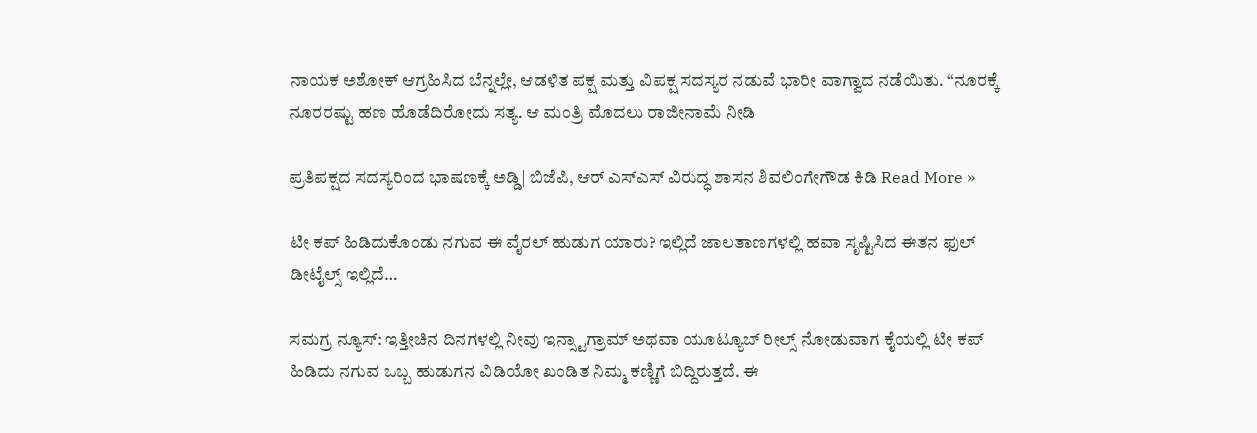ನಾಯಕ ಅಶೋಕ್ ಆಗ್ರಹಿಸಿದ ಬೆನ್ನಲ್ಲೇ, ಆಡಳಿತ ಪಕ್ಷ ಮತ್ತು ವಿಪಕ್ಷ ಸದಸ್ಯರ ನಡುವೆ ಭಾರೀ ವಾಗ್ವಾದ ನಡೆಯಿತು. “ನೂರಕ್ಕೆ ನೂರರಷ್ಟು ಹಣ ಹೊಡೆದಿರೋದು ಸತ್ಯ. ಆ ಮಂತ್ರಿ ಮೊದಲು ರಾಜೀನಾಮೆ ನೀಡಿ

ಪ್ರತಿಪಕ್ಷದ ಸದಸ್ಯರಿಂದ ಭಾಷಣಕ್ಕೆ ಅಡ್ಡಿ| ಬಿಜೆಪಿ, ಆರ್ ಎಸ್ಎಸ್ ವಿರುದ್ಧ ಶಾಸನ ಶಿವಲಿಂಗೇಗೌಡ ಕಿಡಿ Read More »

ಟೀ ಕಪ್ ಹಿಡಿದುಕೊಂಡು ನಗುವ ಈ ವೈರಲ್ ಹುಡುಗ ಯಾರು? ಇಲ್ಲಿದೆ ಜಾಲತಾಣಗಳಲ್ಲಿ ಹವಾ ಸೃಷ್ಟಿಸಿದ ಈತನ ಫುಲ್ ಡೀಟೈಲ್ಸ್ ಇಲ್ಲಿದೆ…

ಸಮಗ್ರ ನ್ಯೂಸ್: ಇತ್ತೀಚಿನ ದಿನಗಳಲ್ಲಿ ನೀವು ಇನ್ಸ್ಟಾಗ್ರಾಮ್ ಅಥವಾ ಯೂಟ್ಯೂಬ್ ರೀಲ್ಸ್ ನೋಡುವಾಗ ಕೈಯಲ್ಲಿ ಟೀ ಕಪ್ ಹಿಡಿದು ನಗುವ ಒಬ್ಬ ಹುಡುಗನ ವಿಡಿಯೋ ಖಂಡಿತ ನಿಮ್ಮ ಕಣ್ಣಿಗೆ ಬಿದ್ದಿರುತ್ತದೆ. ಈ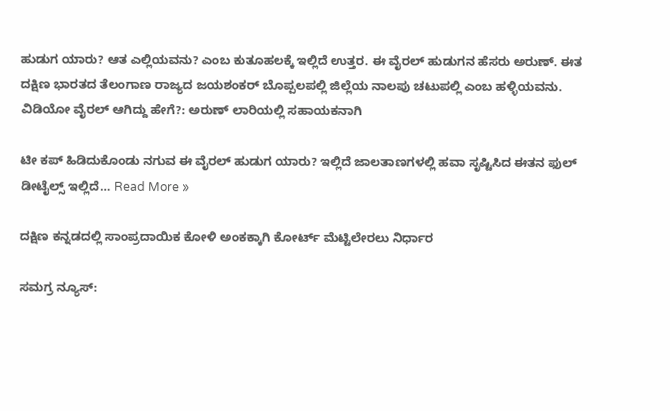ಹುಡುಗ ಯಾರು? ಆತ ಎಲ್ಲಿಯವನು? ಎಂಬ ಕುತೂಹಲಕ್ಕೆ ಇಲ್ಲಿದೆ ಉತ್ತರ. ಈ ವೈರಲ್ ಹುಡುಗನ ಹೆಸರು ಅರುಣ್. ಈತ ದಕ್ಷಿಣ ಭಾರತದ ತೆಲಂಗಾಣ ರಾಜ್ಯದ ಜಯಶಂಕರ್ ಬೊಪ್ಪಲಪಲ್ಲಿ ಜಿಲ್ಲೆಯ ನಾಲಪು ಚಟುಪಲ್ಲಿ ಎಂಬ ಹಳ್ಳಿಯವನು. ವಿಡಿಯೋ ವೈರಲ್ ಆಗಿದ್ದು ಹೇಗೆ?: ಅರುಣ್ ಲಾರಿಯಲ್ಲಿ ಸಹಾಯಕನಾಗಿ

ಟೀ ಕಪ್ ಹಿಡಿದುಕೊಂಡು ನಗುವ ಈ ವೈರಲ್ ಹುಡುಗ ಯಾರು? ಇಲ್ಲಿದೆ ಜಾಲತಾಣಗಳಲ್ಲಿ ಹವಾ ಸೃಷ್ಟಿಸಿದ ಈತನ ಫುಲ್ ಡೀಟೈಲ್ಸ್ ಇಲ್ಲಿದೆ… Read More »

ದಕ್ಷಿಣ ಕನ್ನಡದಲ್ಲಿ ಸಾಂಪ್ರದಾಯಿಕ ಕೋಳಿ ಅಂಕಕ್ಕಾಗಿ ಕೋರ್ಟ್ ಮೆಟ್ಟಿಲೇರಲು ನಿರ್ಧಾರ

ಸಮಗ್ರ ನ್ಯೂಸ್: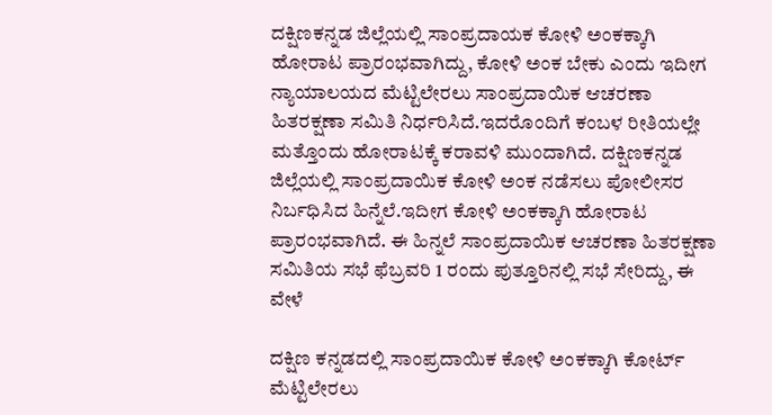ದಕ್ಷಿಣಕನ್ನಡ ಜಿಲ್ಲೆಯಲ್ಲಿ ಸಾಂಪ್ರದಾಯಕ ಕೋಳಿ ಅಂಕಕ್ಕಾಗಿ ಹೋರಾಟ ಪ್ರಾರಂಭವಾಗಿದ್ದು, ಕೋಳಿ ಅಂಕ ಬೇಕು ಎಂದು ಇದೀಗ ನ್ಯಾಯಾಲಯದ ಮೆಟ್ಟಿಲೇರಲು ಸಾಂಪ್ರದಾಯಿಕ ಆಚರಣಾ ಹಿತರಕ್ಷಣಾ ಸಮಿತಿ ನಿರ್ಧರಿಸಿದೆ.ಇದರೊಂದಿಗೆ ಕಂಬಳ ರೀತಿಯಲ್ಲೇ ಮತ್ತೊಂದು ಹೋರಾಟಕ್ಕೆ ಕರಾವಳಿ ಮುಂದಾಗಿದೆ. ದಕ್ಷಿಣಕನ್ನಡ ಜಿಲ್ಲೆಯಲ್ಲಿ ಸಾಂಪ್ರದಾಯಿಕ ಕೋಳಿ ಅಂಕ ನಡೆಸಲು ಪೋಲೀಸರ ನಿರ್ಬಧಿಸಿದ ಹಿನ್ನೆಲೆ.ಇದೀಗ ಕೋಳಿ ಅಂಕಕ್ಕಾಗಿ ಹೋರಾಟ ಪ್ರಾರಂಭವಾಗಿದೆ. ಈ ಹಿನ್ನಲೆ ಸಾಂಪ್ರದಾಯಿಕ ಆಚರಣಾ ಹಿತರಕ್ಷಣಾ ಸಮಿತಿಯ ಸಭೆ ಫೆಬ್ರವರಿ 1 ರಂದು ಪುತ್ತೂರಿನಲ್ಲಿ ಸಭೆ ಸೇರಿದ್ದು, ಈ ವೇಳೆ

ದಕ್ಷಿಣ ಕನ್ನಡದಲ್ಲಿ ಸಾಂಪ್ರದಾಯಿಕ ಕೋಳಿ ಅಂಕಕ್ಕಾಗಿ ಕೋರ್ಟ್ ಮೆಟ್ಟಿಲೇರಲು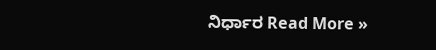ನಿರ್ಧಾರ Read More »